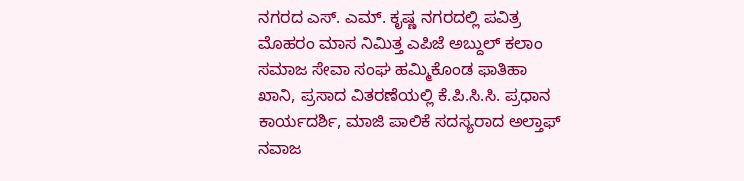ನಗರದ ಎಸ್. ಎಮ್. ಕೃಷ್ಣ ನಗರದಲ್ಲಿ ಪವಿತ್ರ ಮೊಹರಂ ಮಾಸ ನಿಮಿತ್ತ ಎಪಿಜೆ ಅಬ್ದುಲ್ ಕಲಾಂ ಸಮಾಜ ಸೇವಾ ಸಂಘ ಹಮ್ಮಿಕೊಂಡ ಫಾತಿಹಾ ಖಾನಿ, ಪ್ರಸಾದ ವಿತರಣೆಯಲ್ಲಿ ಕೆ.ಪಿ.ಸಿ.ಸಿ. ಪ್ರಧಾನ ಕಾರ್ಯದರ್ಶಿ, ಮಾಜಿ ಪಾಲಿಕೆ ಸದಸ್ಯರಾದ ಅಲ್ತಾಫ್ ನವಾಜ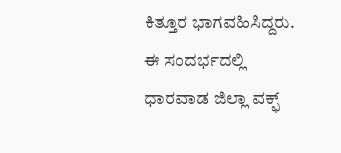ಕಿತ್ತೂರ ಭಾಗವಹಿಸಿದ್ದರು. ಈ ಸಂದರ್ಭದಲ್ಲಿ ಧಾರವಾಡ ಜಿಲ್ಲಾ ವಕ್ಫ್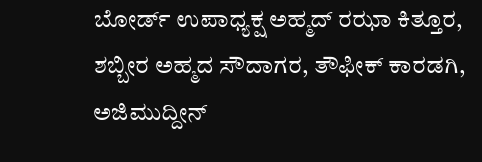ಬೋರ್ಡ್ ಉಪಾಧ್ಯಕ್ಷ ಅಹ್ಮದ್ ರಝಾ ಕಿತ್ತೂರ, ಶಬ್ಬೀರ ಅಹ್ಮದ ಸೌದಾಗರ, ತೌಫೀಕ್ ಕಾರಡಗಿ, ಅಜಿಮುದ್ದೀನ್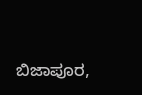ಬಿಜಾಪೂರ,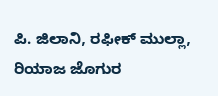ಪಿ. ಜಿಲಾನಿ, ರಫೀಕ್ ಮುಲ್ಲಾ, ರಿಯಾಜ ಜೊಗುರ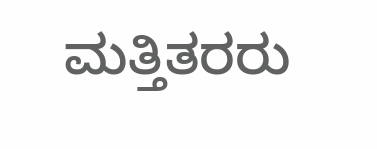ಮತ್ತಿತರರು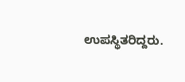ಉಪಸ್ಥಿತರಿದ್ದರು.